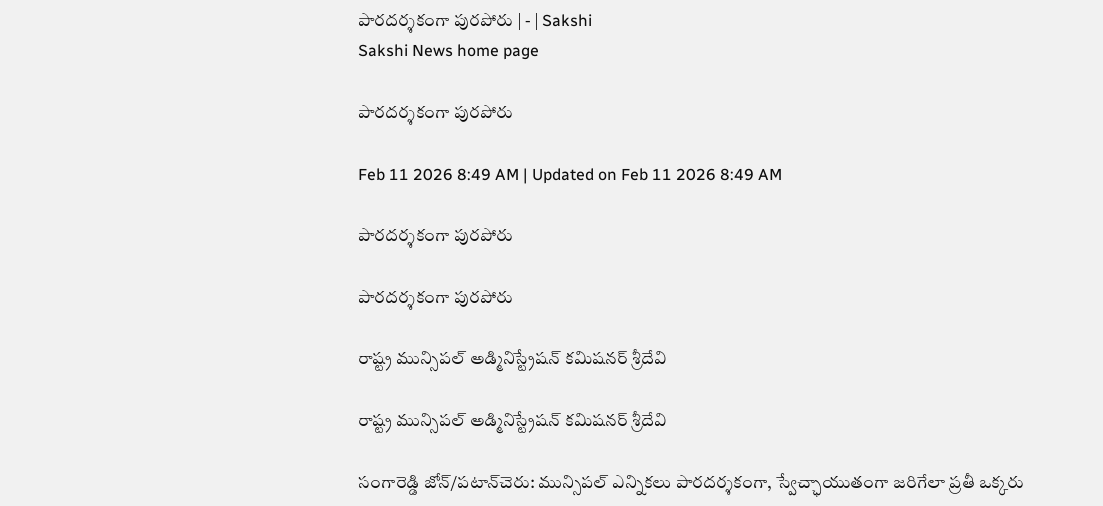పారదర్శకంగా పురపోరు | - | Sakshi
Sakshi News home page

పారదర్శకంగా పురపోరు

Feb 11 2026 8:49 AM | Updated on Feb 11 2026 8:49 AM

పారదర్శకంగా పురపోరు

పారదర్శకంగా పురపోరు

రాష్ట్ర మున్సిపల్‌ అడ్మినిస్ట్రేషన్‌ కమిషనర్‌ శ్రీదేవి

రాష్ట్ర మున్సిపల్‌ అడ్మినిస్ట్రేషన్‌ కమిషనర్‌ శ్రీదేవి

సంగారెడ్డి జోన్‌/పటాన్‌చెరు: మున్సిపల్‌ ఎన్నికలు పారదర్శకంగా, స్వేచ్ఛాయుతంగా జరిగేలా ప్రతీ ఒక్కరు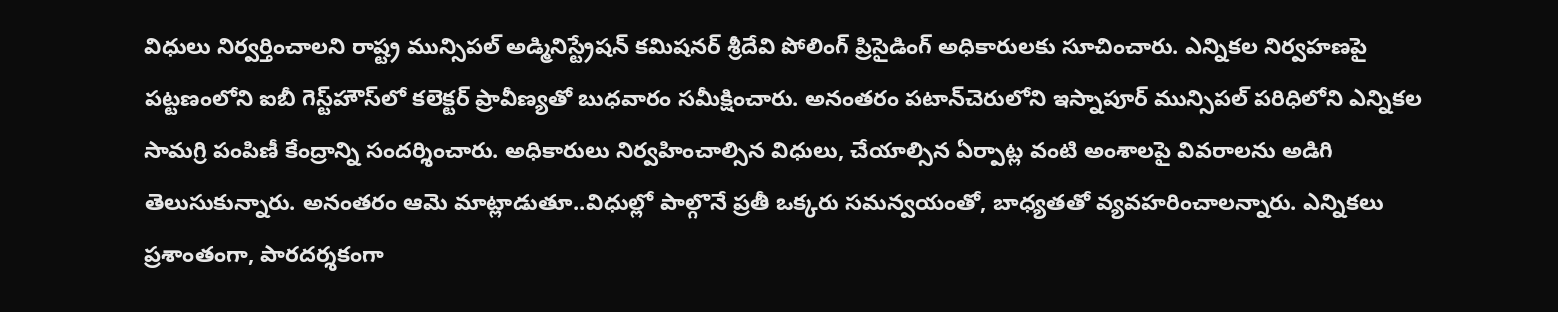విధులు నిర్వర్తించాలని రాష్ట్ర మున్సిపల్‌ అడ్మినిస్ట్రేషన్‌ కమిషనర్‌ శ్రీదేవి పోలింగ్‌ ప్రిసైడింగ్‌ అధికారులకు సూచించారు. ఎన్నికల నిర్వహణపై పట్టణంలోని ఐబీ గెస్ట్‌హౌస్‌లో కలెక్టర్‌ ప్రావీణ్యతో బుధవారం సమీక్షించారు. అనంతరం పటాన్‌చెరులోని ఇస్నాపూర్‌ మున్సిపల్‌ పరిధిలోని ఎన్నికల సామగ్రి పంపిణీ కేంద్రాన్ని సందర్శించారు. అధికారులు నిర్వహించాల్సిన విధులు, చేయాల్సిన ఏర్పాట్ల వంటి అంశాలపై వివరాలను అడిగి తెలుసుకున్నారు. అనంతరం ఆమె మాట్లాడుతూ..విధుల్లో పాల్గొనే ప్రతీ ఒక్కరు సమన్వయంతో, బాధ్యతతో వ్యవహరించాలన్నారు. ఎన్నికలు ప్రశాంతంగా, పారదర్శకంగా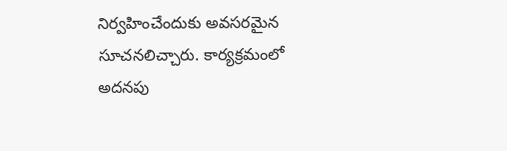నిర్వహించేందుకు అవసరమైన సూచనలిచ్చారు. కార్యక్రమంలో అదనపు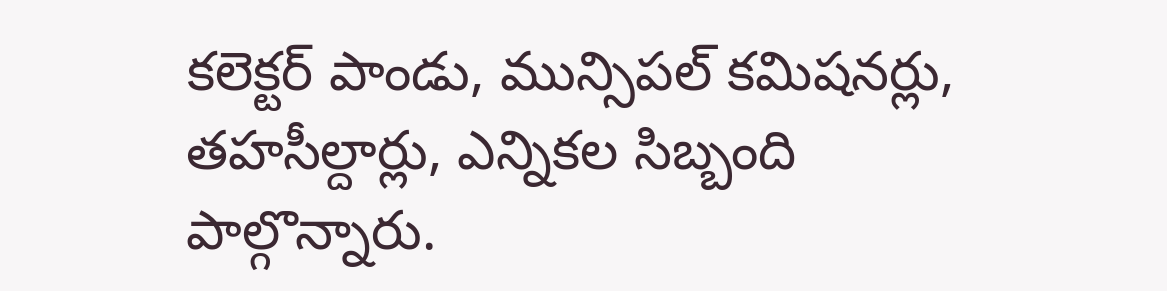కలెక్టర్‌ పాండు, మున్సిపల్‌ కమిషనర్లు, తహసీల్దార్లు, ఎన్నికల సిబ్బంది పాల్గొన్నారు.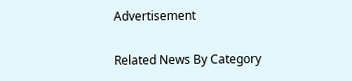Advertisement

Related News By Category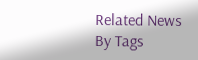Related News By Tags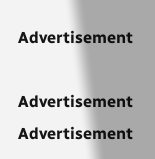Advertisement

Advertisement
Advertisement